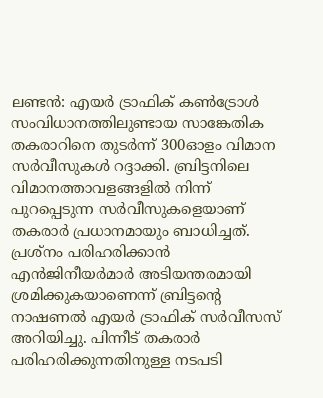ലണ്ടൻ: എയർ ട്രാഫിക് കൺട്രോൾ സംവിധാനത്തിലുണ്ടായ സാങ്കേതിക തകരാറിനെ തുടർന്ന് 300ഓളം വിമാന സർവീസുകൾ റദ്ദാക്കി. ബ്രിട്ടനിലെ വിമാനത്താവളങ്ങളിൽ നിന്ന് പുറപ്പെടുന്ന സർവീസുകളെയാണ് തകരാർ പ്രധാനമായും ബാധിച്ചത്. പ്രശ്നം പരിഹരിക്കാൻ എൻജിനീയർമാർ അടിയന്തരമായി ശ്രമിക്കുകയാണെന്ന് ബ്രിട്ടന്റെ നാഷണൽ എയർ ട്രാഫിക് സർവീസസ് അറിയിച്ചു. പിന്നീട് തകരാർ പരിഹരിക്കുന്നതിനുള്ള നടപടി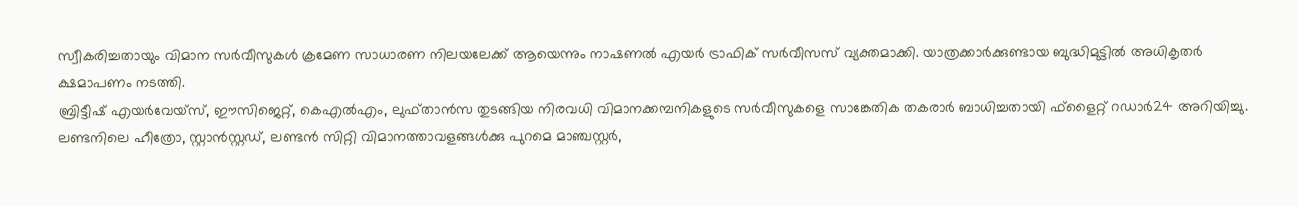സ്വീകരിച്ചതായും വിമാന സർവീസുകൾ ക്രമേണ സാധാരണ നിലയലേക്ക് ആയെന്നും നാഷണൽ എയർ ട്രാഫിക് സർവീസസ് വ്യക്തമാക്കി. യാത്രക്കാർക്കുണ്ടായ ബുദ്ധിമുട്ടിൽ അധികൃതർ ക്ഷമാപണം നടത്തി.
ബ്രിട്ടീഷ് എയർവേയ്സ്, ഈസിജെറ്റ്, കെഎൽഎം, ലുഫ്താൻസ തുടങ്ങിയ നിരവധി വിമാനക്കമ്പനികളുടെ സർവീസുകളെ സാങ്കേതിക തകരാർ ബാധിച്ചതായി ഫ്ളൈറ്റ് റഡാർ24 അറിയിച്ചു. ലണ്ടനിലെ ഹീത്രോ, സ്റ്റാൻസ്റ്റഡ്, ലണ്ടൻ സിറ്റി വിമാനത്താവളങ്ങൾക്കു പുറമെ മാഞ്ചസ്റ്റർ,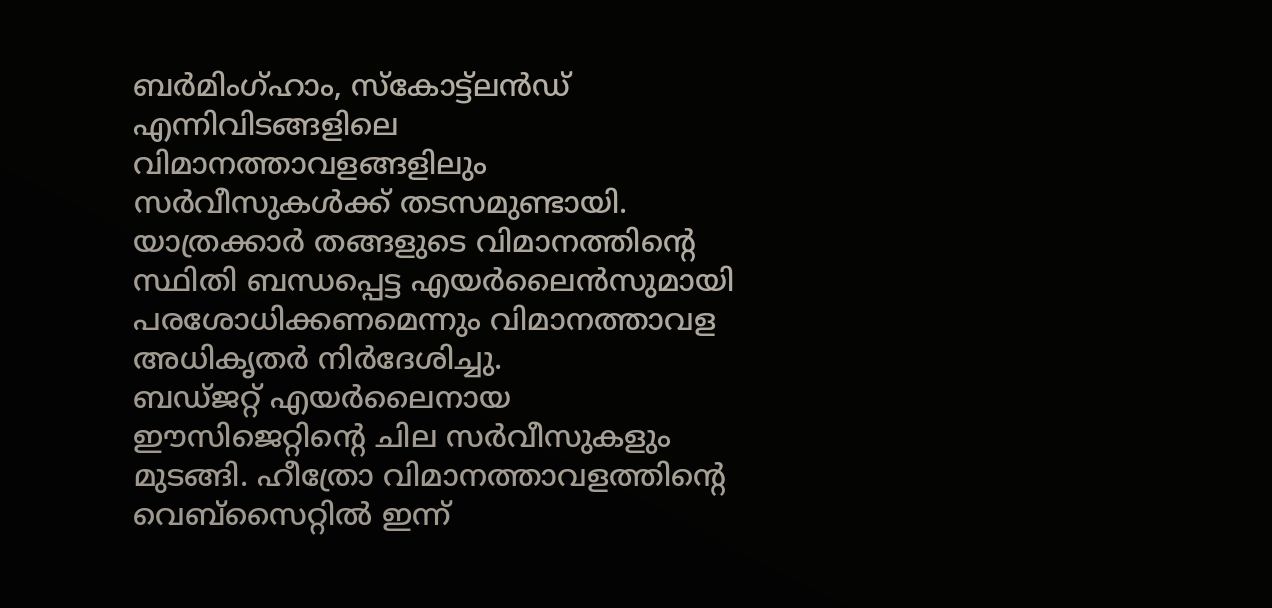ബർമിംഗ്ഹാം, സ്കോട്ട്ലൻഡ് എന്നിവിടങ്ങളിലെ വിമാനത്താവളങ്ങളിലും സർവീസുകൾക്ക് തടസമുണ്ടായി. യാത്രക്കാർ തങ്ങളുടെ വിമാനത്തിന്റെ സ്ഥിതി ബന്ധപ്പെട്ട എയർലൈൻസുമായി പരശോധിക്കണമെന്നും വിമാനത്താവള അധികൃതർ നിർദേശിച്ചു.
ബഡ്ജറ്റ് എയർലൈനായ ഈസിജെറ്റിന്റെ ചില സർവീസുകളും മുടങ്ങി. ഹീത്രോ വിമാനത്താവളത്തിന്റെ വെബ്സൈറ്റിൽ ഇന്ന്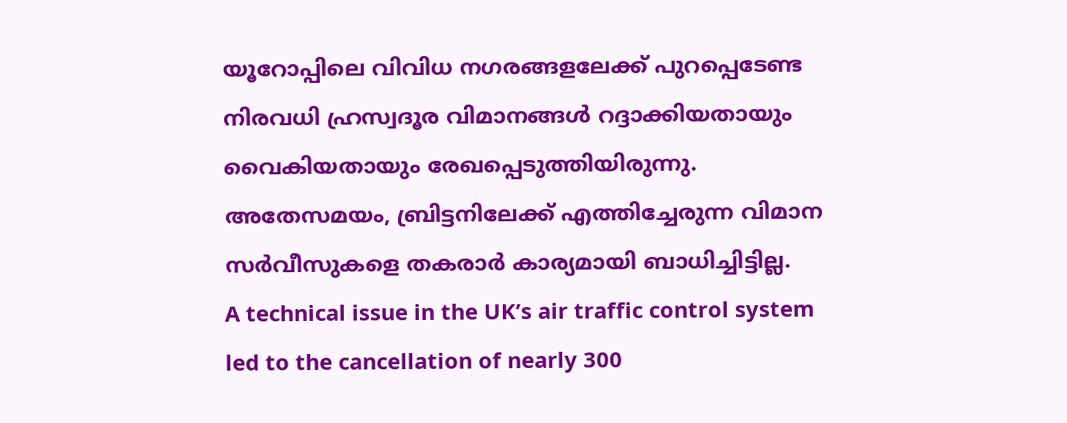യൂറോപ്പിലെ വിവിധ നഗരങ്ങളലേക്ക് പുറപ്പെടേണ്ട നിരവധി ഹ്രസ്വദൂര വിമാനങ്ങൾ റദ്ദാക്കിയതായും വൈകിയതായും രേഖപ്പെടുത്തിയിരുന്നു. അതേസമയം, ബ്രിട്ടനിലേക്ക് എത്തിച്ചേരുന്ന വിമാന സർവീസുകളെ തകരാർ കാര്യമായി ബാധിച്ചിട്ടില്ല.
A technical issue in the UK’s air traffic control system led to the cancellation of nearly 300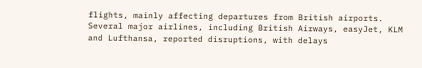flights, mainly affecting departures from British airports. Several major airlines, including British Airways, easyJet, KLM and Lufthansa, reported disruptions, with delays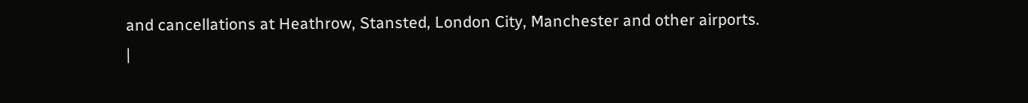and cancellations at Heathrow, Stansted, London City, Manchester and other airports.
|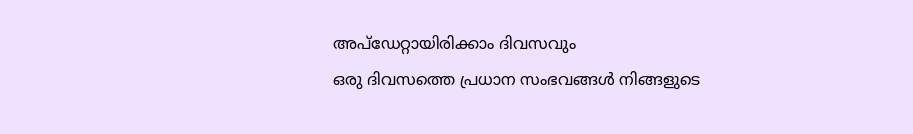അപ്ഡേറ്റായിരിക്കാം ദിവസവും
ഒരു ദിവസത്തെ പ്രധാന സംഭവങ്ങൾ നിങ്ങളുടെ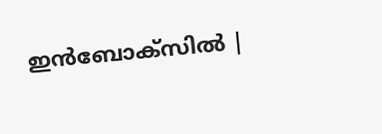ഇൻബോക്സിൽ |